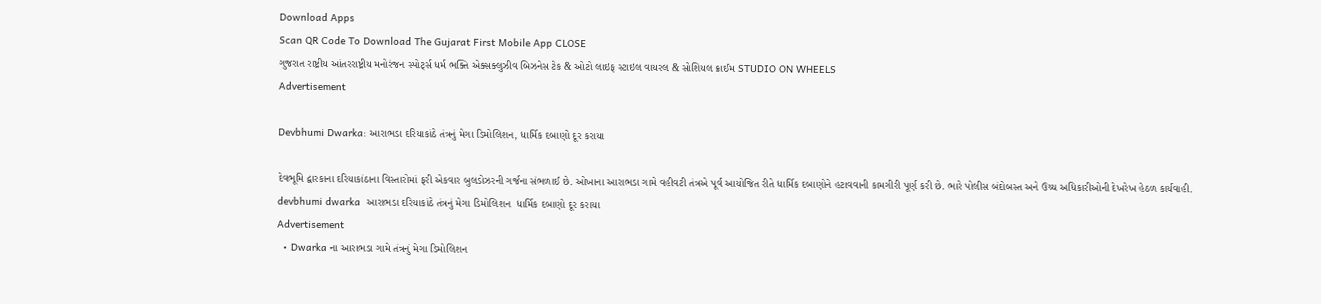Download Apps
Scan QR Code To Download The Gujarat First Mobile App CLOSE
ગુજરાત રાષ્ટ્રીય આંતરરાષ્ટ્રીય મનોરંજન સ્પોર્ટ્સ ધર્મ ભક્તિ એક્સક્લુઝીવ બિઝનેસ ટેક & ઓટો લાઇફ સ્ટાઇલ વાયરલ & સોશિયલ ક્રાઈમ STUDIO ON WHEELS
Advertisement

Devbhumi Dwarka: આરાભડા દરિયાકાંઠે તંત્રનું મેગા ડિમોલિશન, ધાર્મિક દબાણો દૂર કરાયા

દેવભૂમિ દ્વારકાના દરિયાકાંઠાના વિસ્તારોમાં ફરી એકવાર બુલડોઝરની ગર્જના સંભળાઈ છે. ઓખાના આરાભડા ગામે વહીવટી તંત્રએ પૂર્વ આયોજિત રીતે ધાર્મિક દબાણોને હટાવવાની કામગીરી પૂર્ણ કરી છે. ભારે પોલીસ બંદોબસ્ત અને ઉચ્ચ અધિકારીઓની દેખરેખ હેઠળ કાર્યવાહી.
devbhumi dwarka  આરાભડા દરિયાકાંઠે તંત્રનું મેગા ડિમોલિશન  ધાર્મિક દબાણો દૂર કરાયા
Advertisement
  • Dwarka ના આરાભડા ગામે તંત્રનું મેગા ડિમોલિશન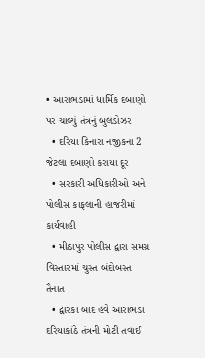• આરાભડામાં ધાર્મિક દબાણો પર ચાલ્યું તંત્રનું બુલડોઝર
  • દરિયા કિનારા નજીકના 2 જેટલા દબાણો કરાયા દૂર
  • સરકારી અધિકારીઓ અને પોલીસ કાફલાની હાજરીમાં કાર્યવાહી
  • મીઠાપુર પોલીસ દ્વારા સમગ્ર વિસ્તારમાં ચુસ્ત બંદોબસ્ત તૈનાત
  • દ્વારકા બાદ હવે આરાભડા દરિયાકાંઠે તંત્રની મોટી તવાઈ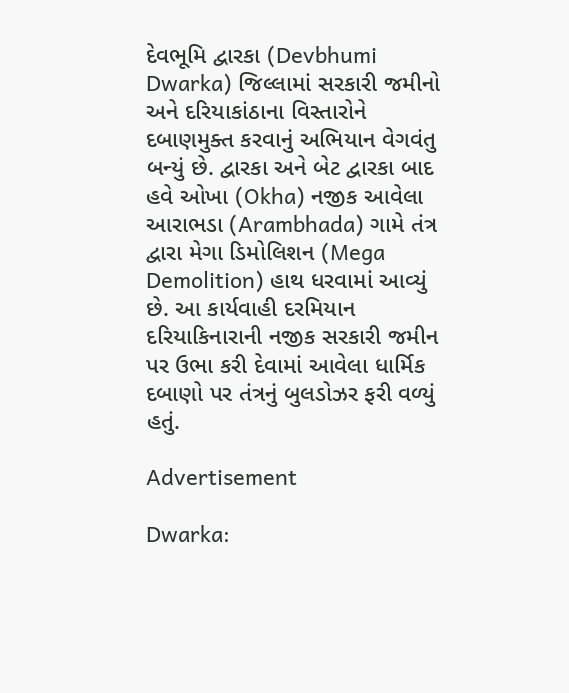દેવભૂમિ દ્વારકા (Devbhumi Dwarka) જિલ્લામાં સરકારી જમીનો અને દરિયાકાંઠાના વિસ્તારોને દબાણમુક્ત કરવાનું અભિયાન વેગવંતુ બન્યું છે. દ્વારકા અને બેટ દ્વારકા બાદ હવે ઓખા (Okha) નજીક આવેલા આરાભડા (Arambhada) ગામે તંત્ર દ્વારા મેગા ડિમોલિશન (Mega Demolition) હાથ ધરવામાં આવ્યું છે. આ કાર્યવાહી દરમિયાન દરિયાકિનારાની નજીક સરકારી જમીન પર ઉભા કરી દેવામાં આવેલા ધાર્મિક દબાણો પર તંત્રનું બુલડોઝર ફરી વળ્યું હતું.

Advertisement

Dwarka: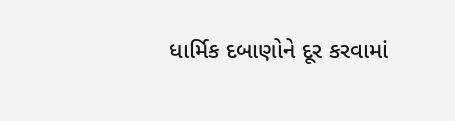ધાર્મિક દબાણોને દૂર કરવામાં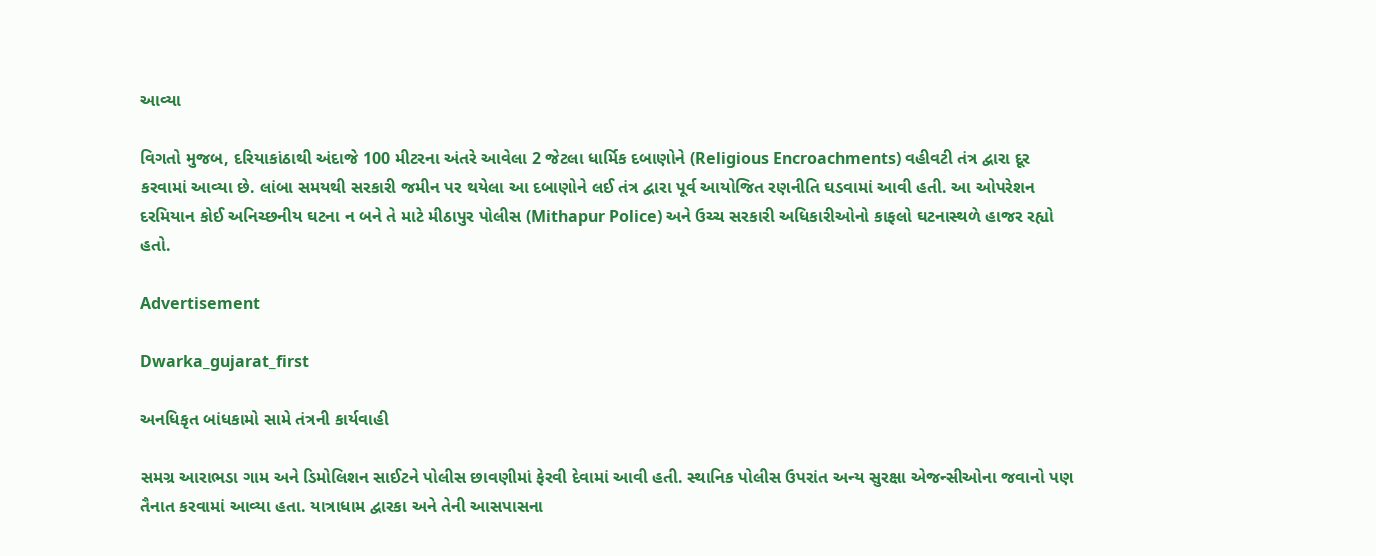આવ્યા

વિગતો મુજબ, દરિયાકાંઠાથી અંદાજે 100 મીટરના અંતરે આવેલા 2 જેટલા ધાર્મિક દબાણોને (Religious Encroachments) વહીવટી તંત્ર દ્વારા દૂર કરવામાં આવ્યા છે. લાંબા સમયથી સરકારી જમીન પર થયેલા આ દબાણોને લઈ તંત્ર દ્વારા પૂર્વ આયોજિત રણનીતિ ઘડવામાં આવી હતી. આ ઓપરેશન દરમિયાન કોઈ અનિચ્છનીય ઘટના ન બને તે માટે મીઠાપુર પોલીસ (Mithapur Police) અને ઉચ્ચ સરકારી અધિકારીઓનો કાફલો ઘટનાસ્થળે હાજર રહ્યો હતો.

Advertisement

Dwarka_gujarat_first

અનધિકૃત બાંધકામો સામે તંત્રની કાર્યવાહી

સમગ્ર આરાભડા ગામ અને ડિમોલિશન સાઈટને પોલીસ છાવણીમાં ફેરવી દેવામાં આવી હતી. સ્થાનિક પોલીસ ઉપરાંત અન્ય સુરક્ષા એજન્સીઓના જવાનો પણ તૈનાત કરવામાં આવ્યા હતા. યાત્રાધામ દ્વારકા અને તેની આસપાસના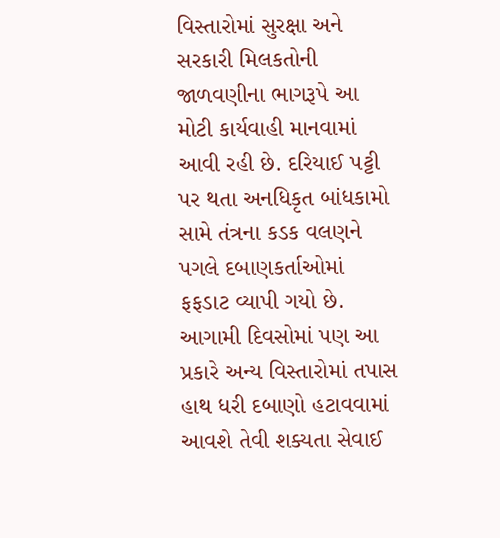વિસ્તારોમાં સુરક્ષા અને સરકારી મિલકતોની જાળવણીના ભાગરૂપે આ મોટી કાર્યવાહી માનવામાં આવી રહી છે. દરિયાઈ પટ્ટી પર થતા અનધિકૃત બાંધકામો સામે તંત્રના કડક વલણને પગલે દબાણકર્તાઓમાં ફફડાટ વ્યાપી ગયો છે. આગામી દિવસોમાં પણ આ પ્રકારે અન્ય વિસ્તારોમાં તપાસ હાથ ધરી દબાણો હટાવવામાં આવશે તેવી શક્યતા સેવાઈ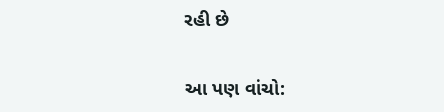રહી છે

આ પણ વાંચો: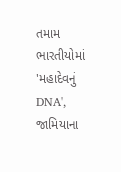તમામ ભારતીયોમાં 'મહાદેવનું DNA', જામિયાના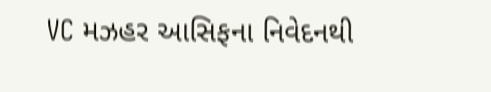VC મઝહર આસિફના નિવેદનથી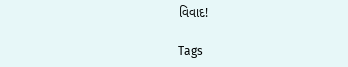વિવાદ!

Tags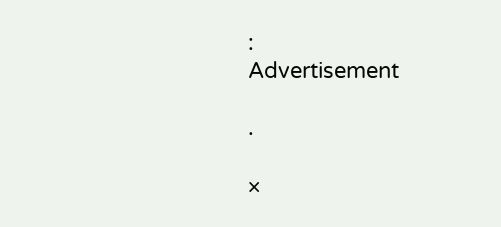:
Advertisement

.

×